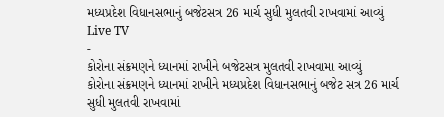મધ્યપ્રદેશ વિધાનસભાનું બજેટસત્ર 26 માર્ચ સુધી મુલતવી રાખવામાં આવ્યું
Live TV
-
કોરોના સંક્રમણને ધ્યાનમાં રાખીને બજેટસત્ર મુલતવી રાખવામા આવ્યું
કોરોના સંક્રમણને ધ્યાનમાં રાખીને મધ્યપ્રદેશ વિધાનસભાનું બજેટ સત્ર 26 માર્ચ સુધી મુલતવી રાખવામાં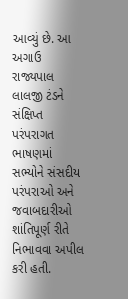આવ્યું છે. આ અગાઉ રાજ્યપાલ લાલજી ટંડને સંક્ષિપ્ત પરંપરાગત ભાષણમાં સભ્યોને સંસદીય પરંપરાઓ અને જવાબદારીઓ શાંતિપૂર્ણ રીતે નિભાવવા અપીલ કરી હતી.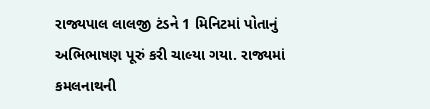રાજ્યપાલ લાલજી ટંડને 1 મિનિટમાં પોતાનું અભિભાષણ પૂરું કરી ચાલ્યા ગયા. રાજ્યમાં કમલનાથની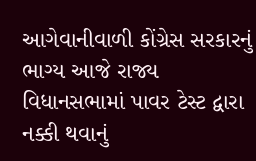આગેવાનીવાળી કોંગ્રેસ સરકારનું ભાગ્ય આજે રાજ્ય વિધાનસભામાં પાવર ટેસ્ટ દ્વારા નક્કી થવાનું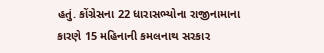હતું. કોંગ્રેસના 22 ધારાસભ્યોના રાજીનામાના કારણે 15 મહિનાની કમલનાથ સરકાર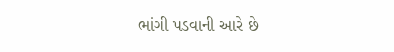ભાંગી પડવાની આરે છે